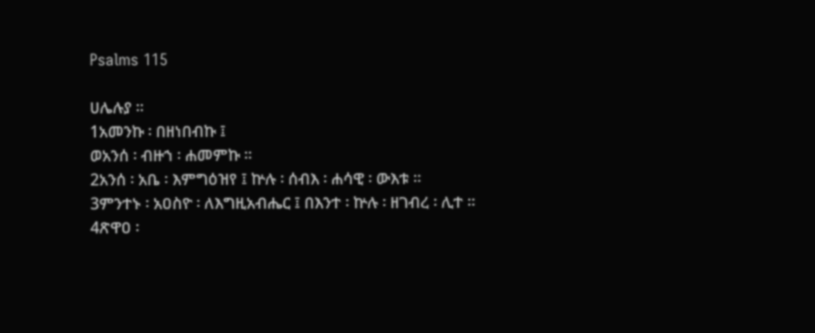Psalms 115

ሀሌሉያ ።
1አመንኩ ፡ በዘነበብኩ ፤
ወአንሰ ፡ ብዙኀ ፡ ሐመምኩ ።
2አንሰ ፡ አቤ ፡ እምግዕዝየ ፤ ኵሉ ፡ ሰብእ ፡ ሐሳዊ ፡ ውእቱ ።
3ምንተኑ ፡ አዐስዮ ፡ ለእግዚአብሔር ፤ በእንተ ፡ ኵሉ ፡ ዘገብረ ፡ ሊተ ።
4ጽዋዐ ፡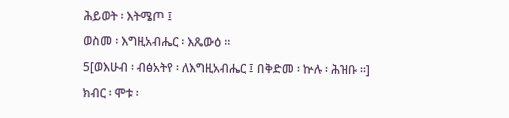ሕይወት ፡ እትሜጦ ፤
ወስመ ፡ እግዚአብሔር ፡ እጼውዕ ።
5[ወእሁብ ፡ ብፅአትየ ፡ ለእግዚአብሔር ፤ በቅድመ ፡ ኵሉ ፡ ሕዝቡ ።]
ክብር ፡ ሞቱ ፡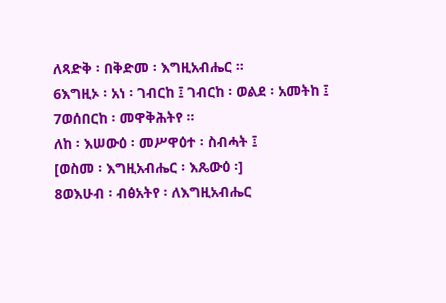ለጻድቅ ፡ በቅድመ ፡ እግዚአብሔር ።
6እግዚኦ ፡ አነ ፡ ገብርከ ፤ ገብርከ ፡ ወልደ ፡ አመትከ ፤
7ወሰበርከ ፡ መዋቅሕትየ ።
ለከ ፡ እሠውዕ ፡ መሥዋዕተ ፡ ስብሓት ፤
[ወስመ ፡ እግዚአብሔር ፡ እጼውዕ ፡]
8ወእሁብ ፡ ብፅአትየ ፡ ለእግዚአብሔር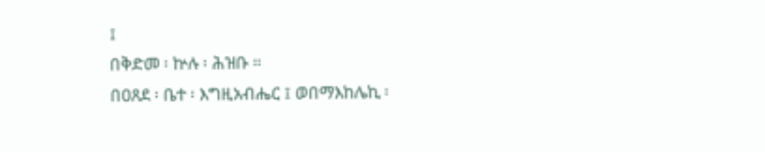፤
በቅድመ ፡ ኵሉ ፡ ሕዝቡ ።
በዐጸደ ፡ ቤተ ፡ እግዚአብሔር ፤ ወበማእከሌኪ ፡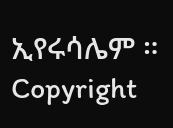ኢየሩሳሌም ።
Copyright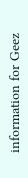information for Geez